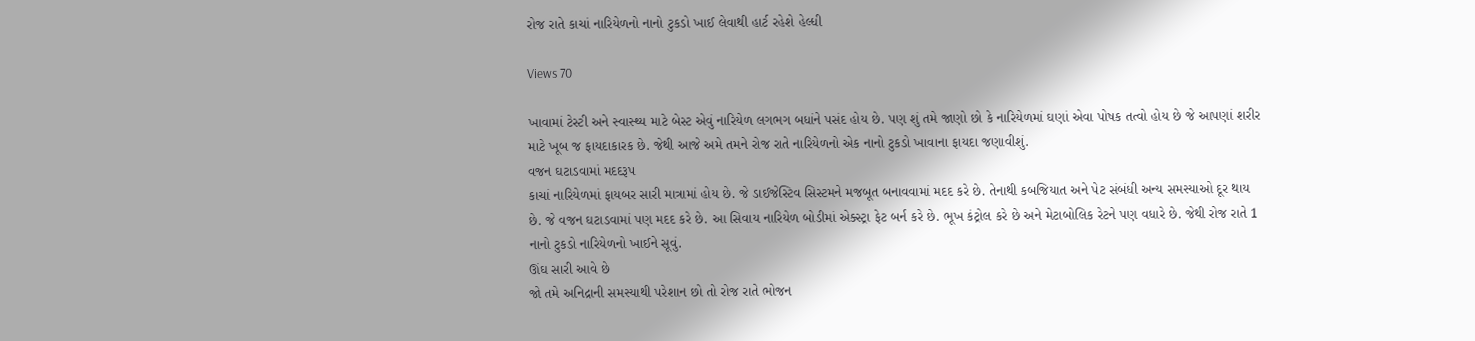રોજ રાતે કાચાં નારિયેળનો નાનો ટુકડો ખાઈ લેવાથી હાર્ટ રહેશે હેલ્ધી

Views 70

ખાવામાં ટેસ્ટી અને સ્વાસ્થ્ય માટે બેસ્ટ એવું નારિયેળ લગભગ બધાંને પસંદ હોય છે. પણ શું તમે જાણો છો કે નારિયેળમાં ઘણાં એવા પોષક તત્વો હોય છે જે આપણાં શરીર માટે ખૂબ જ ફાયદાકારક છે. જેથી આજે અમે તમને રોજ રાતે નારિયેળનો એક નાનો ટુકડો ખાવાના ફાયદા જણાવીશું.
વજન ઘટાડવામાં મદદરૂપ
કાચાં નારિયેળમાં ફાયબર સારી માત્રામાં હોય છે. જે ડાઈજેસ્ટિવ સિસ્ટમને મજબૂત બનાવવામાં મદદ કરે છે. તેનાથી કબજિયાત અને પેટ સંબંધી અન્ય સમસ્યાઓ દૂર થાય છે. જે વજન ઘટાડવામાં પણ મદદ કરે છે. આ સિવાય નારિયેળ બોડીમાં એક્સ્ટ્રા ફેટ બર્ન કરે છે. ભૂખ કંટ્રોલ કરે છે અને મેટાબોલિક રેટને પણ વધારે છે. જેથી રોજ રાતે 1 નાનો ટુકડો નારિયેળનો ખાઈને સૂવું.
ઊંઘ સારી આવે છે
જો તમે અનિદ્રાની સમસ્યાથી પરેશાન છો તો રોજ રાતે ભોજન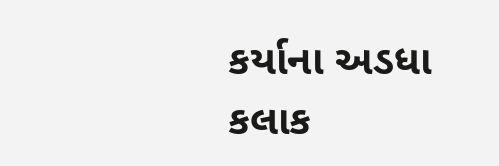કર્યાના અડધા કલાક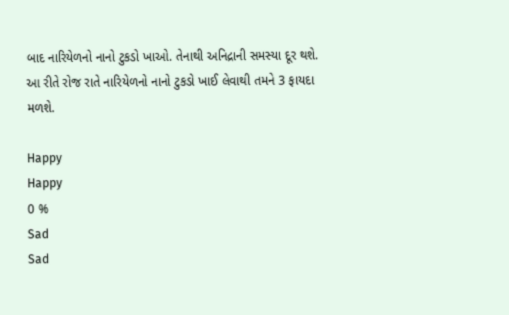બાદ નારિયેળનો નાનો ટુકડો ખાઓ. તેનાથી અનિદ્રાની સમસ્યા દૂર થશે. આ રીતે રોજ રાતે નારિયેળનો નાનો ટુકડો ખાઈ લેવાથી તમને 3 ફાયદા મળશે.

Happy
Happy
0 %
Sad
Sad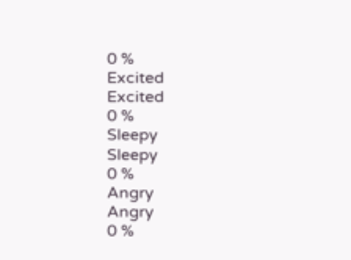0 %
Excited
Excited
0 %
Sleepy
Sleepy
0 %
Angry
Angry
0 %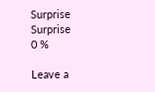Surprise
Surprise
0 %

Leave a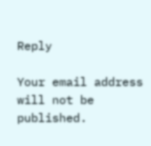Reply

Your email address will not be published.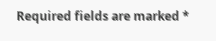Required fields are marked *